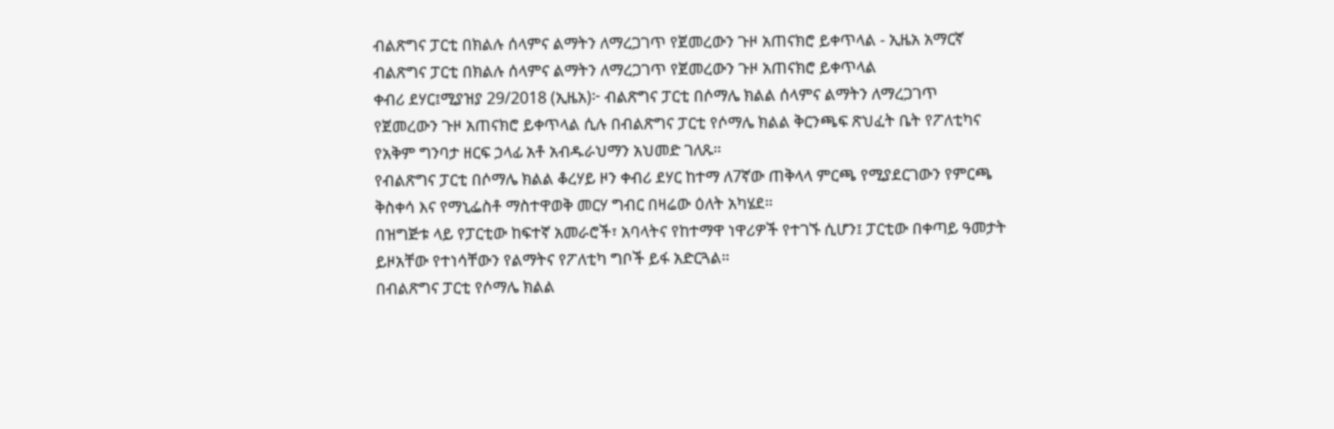ብልጽግና ፓርቲ በክልሉ ሰላምና ልማትን ለማረጋገጥ የጀመረውን ጉዞ አጠናክሮ ይቀጥላል - ኢዜአ አማርኛ
ብልጽግና ፓርቲ በክልሉ ሰላምና ልማትን ለማረጋገጥ የጀመረውን ጉዞ አጠናክሮ ይቀጥላል
ቀብሪ ደሃር፤ሚያዝያ 29/2018 (ኢዜአ)፦ ብልጽግና ፓርቲ በሶማሌ ክልል ሰላምና ልማትን ለማረጋገጥ የጀመረውን ጉዞ አጠናክሮ ይቀጥላል ሲሉ በብልጽግና ፓርቲ የሶማሌ ክልል ቅርንጫፍ ጽህፈት ቤት የፖለቲካና የአቅም ግንባታ ዘርፍ ኃላፊ አቶ አብዱራህማን አህመድ ገለጹ።
የብልጽግና ፓርቲ በሶማሌ ክልል ቆረሃይ ዞን ቀብሪ ደሃር ከተማ ለ7ኛው ጠቅላላ ምርጫ የሚያደርገውን የምርጫ ቅስቀሳ እና የማኒፌስቶ ማስተዋወቅ መርሃ ግብር በዛሬው ዕለት አካሄደ።
በዝግጅቱ ላይ የፓርቲው ከፍተኛ አመራሮች፣ አባላትና የከተማዋ ነዋሪዎች የተገኙ ሲሆን፤ ፓርቲው በቀጣይ ዓመታት ይዞአቸው የተነሳቸውን የልማትና የፖለቲካ ግቦች ይፋ አድርጓል።
በብልጽግና ፓርቲ የሶማሌ ክልል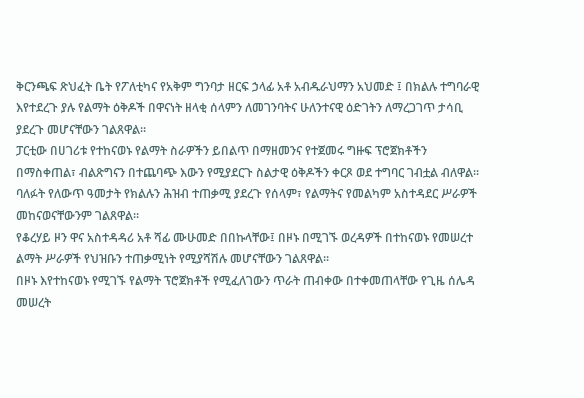ቅርንጫፍ ጽህፈት ቤት የፖለቲካና የአቅም ግንባታ ዘርፍ ኃላፊ አቶ አብዱራህማን አህመድ ፤ በክልሉ ተግባራዊ እየተደረጉ ያሉ የልማት ዕቅዶች በዋናነት ዘላቂ ሰላምን ለመገንባትና ሁለንተናዊ ዕድገትን ለማረጋገጥ ታሳቢ ያደረጉ መሆናቸውን ገልጸዋል።
ፓርቲው በሀገሪቱ የተከናወኑ የልማት ስራዎችን ይበልጥ በማዘመንና የተጀመሩ ግዙፍ ፕሮጀክቶችን በማስቀጠል፣ ብልጽግናን በተጨባጭ እውን የሚያደርጉ ስልታዊ ዕቅዶችን ቀርጾ ወደ ተግባር ገብቷል ብለዋል።
ባለፉት የለውጥ ዓመታት የክልሉን ሕዝብ ተጠቃሚ ያደረጉ የሰላም፣ የልማትና የመልካም አስተዳደር ሥራዎች መከናወናቸውንም ገልጸዋል።
የቆረሃይ ዞን ዋና አስተዳዳሪ አቶ ሻፊ ሙሁመድ በበኩላቸው፤ በዞኑ በሚገኙ ወረዳዎች በተከናወኑ የመሠረተ ልማት ሥራዎች የህዝቡን ተጠቃሚነት የሚያሻሽሉ መሆናቸውን ገልጸዋል።
በዞኑ እየተከናወኑ የሚገኙ የልማት ፕሮጀክቶች የሚፈለገውን ጥራት ጠብቀው በተቀመጠላቸው የጊዜ ሰሌዳ መሠረት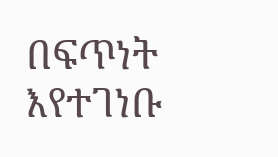በፍጥነት እየተገነቡ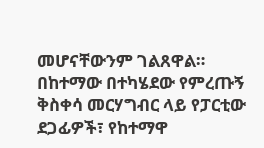መሆናቸውንም ገልጸዋል።
በከተማው በተካሄደው የምረጡኝ ቅስቀሳ መርሃግብር ላይ የፓርቲው ደጋፊዎች፣ የከተማዋ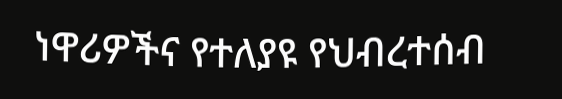ነዋሪዎችና የተለያዩ የህብረተሰብ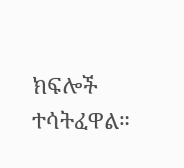ክፍሎች ተሳትፈዋል።